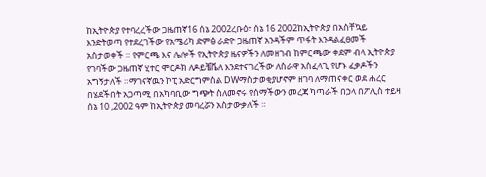ከኢትዮጵያ የተባረረችው ጋዜጠኛ16 ሰኔ 2002ረቡዕ፣ ሰኔ 16 2002ከኢትዮጵያ በአስቸኳይ እንድትወጣ የተደረገችው የአሜሪካ ድምፅ ራድዮ ጋዜጠኛ አንዳችም ጥፋት እንዳልፈፀመች አስታወቀች ። የምርጫ እና ሌሎች የኢትዮጵያ ዜናዎችን ለመዘገብ ከምርጫው ቀደም ብላ ኢትዮጵያ የገባችው ጋዜጠኛ ሂተር ሞርዶክ ለዶይቼቬለ እንደተናገረችው ለስራዋ አስፈላጊ የሆኑ ፈቃዶችን አግኝታለች ።ማገናኛዉን ኮፒ አድርግምስል DWማስታወቂያሆኖም ዘገባ ለማጠናቀር ወደ ሐረር በሄደችበት አጋጣሚ በአካባቢው ግጭት ስለመኖሩ የሰማችውን መረጃ ካጣራች በኃላ በፖሊስ ተይዛ ሰኔ 10 ,2002 ዓም ከኢትዮጵያ መባረሯን አስታውቃለች ።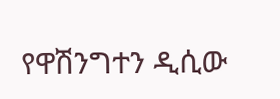የዋሽንግተን ዲሲው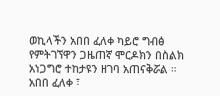ወኪላችን አበበ ፈለቀ ካይሮ ግብፅ የምትገኘዋን ጋዜጠኛ ሞርዶክን በስልክ አነጋግሮ ተከታዩን ዘገባ አጠናቅሯል ። አበበ ፈለቀ ፣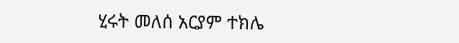ሂሩት መለሰ አርያም ተክሌ